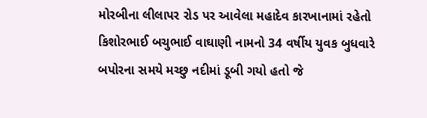મોરબીના લીલાપર રોડ પર આવેલા મહાદેવ કારખાનામાં રહેતો કિશોરભાઈ બચુભાઈ વાઘાણી નામનો 34 વર્ષીય યુવક બુધવારે બપોરના સમયે મચ્છુ નદીમાં ડૂબી ગયો હતો જે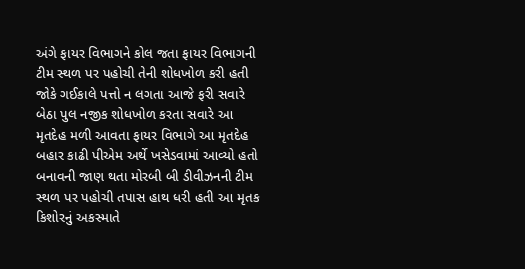અંગે ફાયર વિભાગને કોલ જતા ફાયર વિભાગની ટીમ સ્થળ પર પહોચી તેની શોધખોળ કરી હતી જોકે ગઈકાલે પત્તો ન લગતા આજે ફરી સવારે બેઠા પુલ નજીક શોધખોળ કરતા સવારે આ મૃતદેહ મળી આવતા ફાયર વિભાગે આ મૃતદેહ બહાર કાઢી પીએમ અર્થે ખસેડવામાં આવ્યો હતો બનાવની જાણ થતા મોરબી બી ડીવીઝનની ટીમ સ્થળ પર પહોચી તપાસ હાથ ધરી હતી આ મૃતક કિશોરનું અકસ્માતે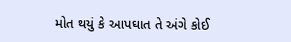મોત થયું કે આપઘાત તે અંગે કોઈ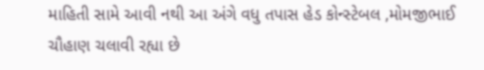માહિતી સામે આવી નથી આ અંગે વધુ તપાસ હેડ કોન્સ્ટેબલ ,મોમજીભાઈ ચૌહાણ ચલાવી રહ્યા છે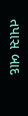તપાસ બાદ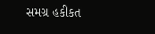સમગ્ર હકીકત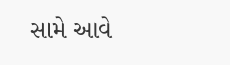સામે આવે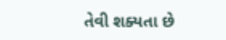તેવી શક્યતા છે